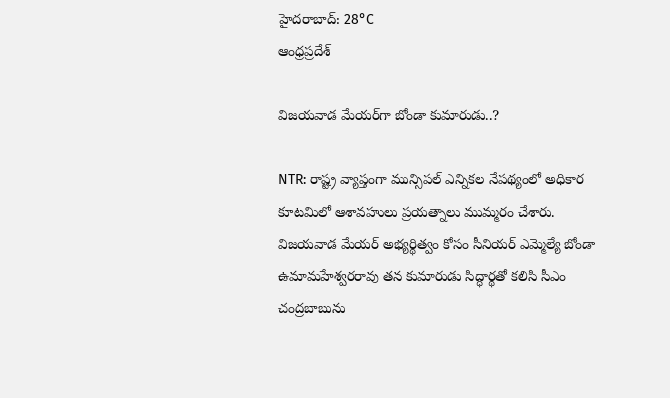హైదరాబాద్: 28°C
ఆంధ్రప్రదేశ్

విజయవాడ మేయర్‌గా బోండా కుమారుడు..?

NTR: రాష్ట్ర వ్యాప్తంగా మున్సిపల్ ఎన్నికల నేపథ్యంలో అధికార కూటమిలో ఆశావహులు ప్రయత్నాలు ముమ్మరం చేశారు. విజయవాడ మేయర్ అభ్యర్థిత్వం కోసం సీనియర్ ఎమ్మెల్యే బోండా ఉమామహేశ్వరరావు తన కుమారుడు సిద్ధార్థతో కలిసి సీఎం చంద్రబాబును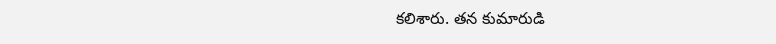కలిశారు. తన కుమారుడి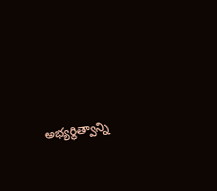అభ్యర్థిత్వాన్ని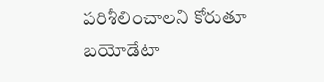పరిశీలించాలని కోరుతూ బయోడేటా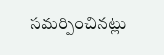సమర్పించినట్లు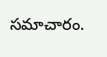సమాచారం.